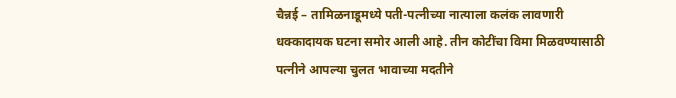चैन्नई – तामिळनाडूमध्ये पती-पत्नीच्या नात्याला कलंक लावणारी धक्कादायक घटना समोर आली आहे. तीन कोटींचा विमा मिळवण्यासाठी पत्नीने आपल्या चुलत भावाच्या मदतीने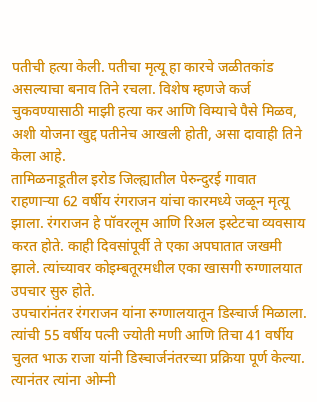पतीची हत्या केली. पतीचा मृत्यू हा कारचे जळीतकांड असल्याचा बनाव तिने रचला. विशेष म्हणजे कर्ज चुकवण्यासाठी माझी हत्या कर आणि विम्याचे पैसे मिळव, अशी योजना खुद्द पतीनेच आखली होती, असा दावाही तिने केला आहे.
तामिळनाडूतील इरोड जिल्ह्यातील पेरुन्दुरई गावात राहणाऱ्या 62 वर्षीय रंगराजन यांचा कारमध्ये जळून मृत्यू झाला. रंगराजन हे पॉवरलूम आणि रिअल इस्टेटचा व्यवसाय करत होते. काही दिवसांपूर्वी ते एका अपघातात जखमी झाले. त्यांच्यावर कोइम्बतूरमधील एका खासगी रुग्णालयात उपचार सुरु होते.
उपचारांनंतर रंगराजन यांना रुग्णालयातून डिस्चार्ज मिळाला. त्यांची 55 वर्षीय पत्नी ज्योती मणी आणि तिचा 41 वर्षीय चुलत भाऊ राजा यांनी डिस्चार्जनंतरच्या प्रक्रिया पूर्ण केल्या. त्यानंतर त्यांना ओम्नी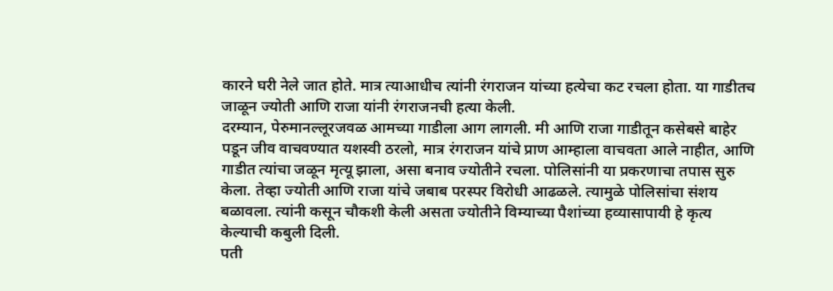कारने घरी नेले जात होते. मात्र त्याआधीच त्यांनी रंगराजन यांच्या हत्येचा कट रचला होता. या गाडीतच जाळून ज्योती आणि राजा यांनी रंगराजनची हत्या केली.
दरम्यान, पेरुमानल्लूरजवळ आमच्या गाडीला आग लागली. मी आणि राजा गाडीतून कसेबसे बाहेर पडून जीव वाचवण्यात यशस्वी ठरलो, मात्र रंगराजन यांचे प्राण आम्हाला वाचवता आले नाहीत, आणि गाडीत त्यांचा जळून मृत्यू झाला, असा बनाव ज्योतीने रचला. पोलिसांनी या प्रकरणाचा तपास सुरु केला. तेव्हा ज्योती आणि राजा यांचे जबाब परस्पर विरोधी आढळले. त्यामुळे पोलिसांचा संशय बळावला. त्यांनी कसून चौकशी केली असता ज्योतीने विम्याच्या पैशांच्या हव्यासापायी हे कृत्य केल्याची कबुली दिली.
पती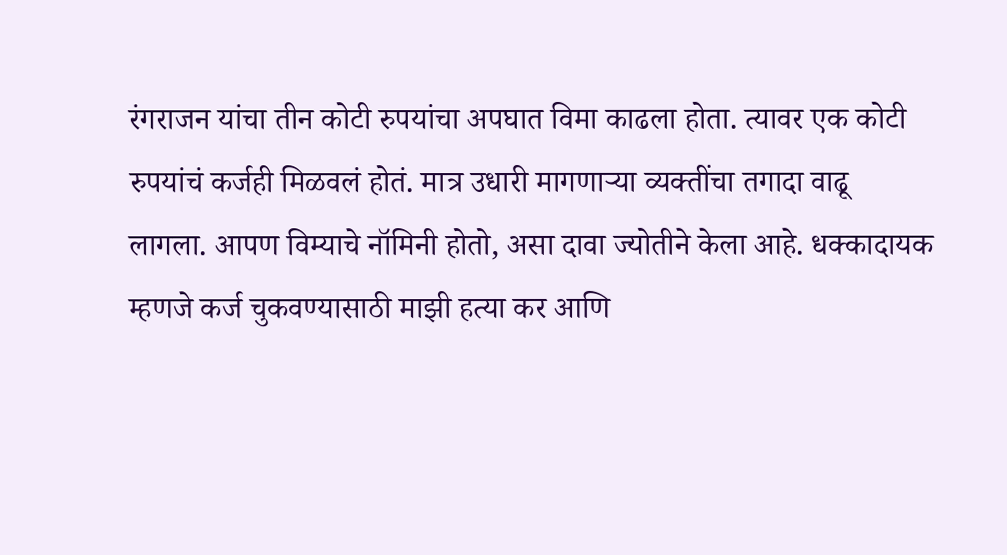रंगराजन यांचा तीन कोटी रुपयांचा अपघात विमा काढला होता. त्यावर एक कोटी रुपयांचं कर्जही मिळवलं होतं. मात्र उधारी मागणाऱ्या व्यक्तींचा तगादा वाढू लागला. आपण विम्याचे नॉमिनी होतो, असा दावा ज्योतीने केला आहे. धक्कादायक म्हणजे कर्ज चुकवण्यासाठी माझी हत्या कर आणि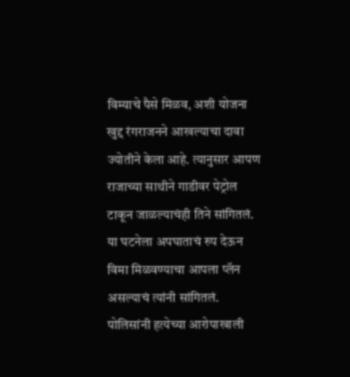विम्याचे पैसे मिळव, अशी योजना खुद्द रंगराजनने आखल्याचा दावा ज्योतीने केला आहे. त्यानुसार आपण राजाच्या साथीने गाडीवर पेट्रोल टाकून जाळल्याचंही तिने सांगितलं. या घटनेला अपघाताचं रुप देऊन विमा मिळवण्याचा आपला प्लॅन असल्याचं त्यांनी सांगितलं. पोलिसांनी हत्येच्या आरोपाखाली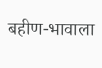बहीण-भावाला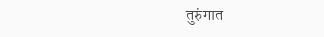तुरुंगात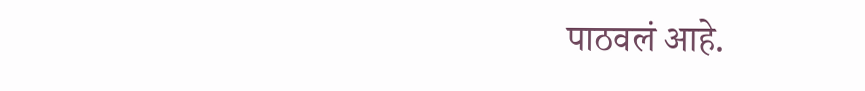पाठवलं आहे.